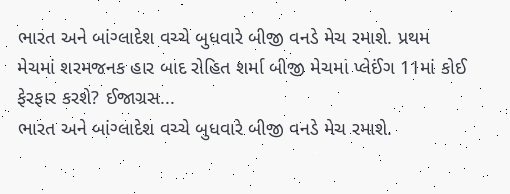ભારત અને બાંગ્લાદેશ વચ્ચે બુધવારે બીજી વનડે મેચ રમાશે. પ્રથમ મેચમાં શરમજનક હાર બાદ રોહિત શર્મા બીજી મેચમાં પ્લેઈંગ 11માં કોઈ ફેરફાર કરશે? ઈજાગ્રસ...
ભારત અને બાંગ્લાદેશ વચ્ચે બુધવારે બીજી વનડે મેચ રમાશે.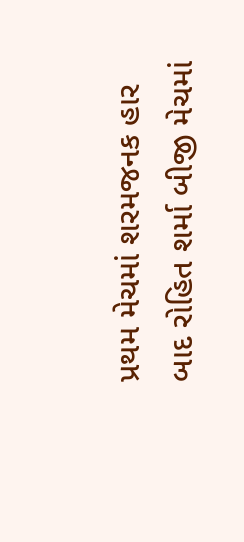પ્રથમ મેચમાં શરમજનક હાર બાદ રોહિત શર્મા બીજી મેચમાં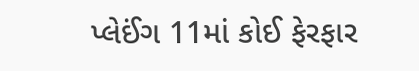પ્લેઈંગ 11માં કોઈ ફેરફાર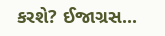કરશે? ઈજાગ્રસ...